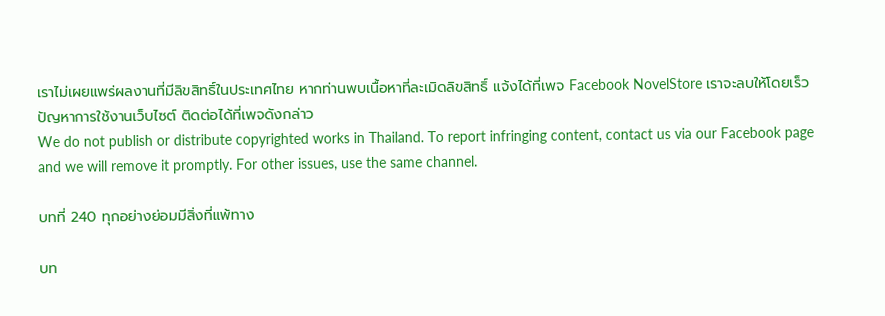เราไม่เผยแพร่ผลงานที่มีลิขสิทธิ์ในประเทศไทย หากท่านพบเนื้อหาที่ละเมิดลิขสิทธิ์ แจ้งได้ที่เพจ Facebook NovelStore เราจะลบให้โดยเร็ว
ปัญหาการใช้งานเว็บไซต์ ติดต่อได้ที่เพจดังกล่าว
We do not publish or distribute copyrighted works in Thailand. To report infringing content, contact us via our Facebook page and we will remove it promptly. For other issues, use the same channel.

บทที่ 240 ทุกอย่างย่อมมีสิ่งที่แพ้ทาง

บท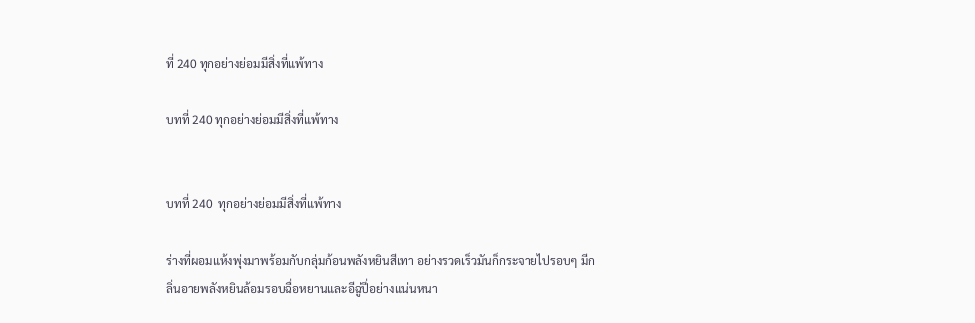ที่ 240 ทุกอย่างย่อมมีสิ่งที่แพ้ทาง

บทที่ 240 ทุกอย่างย่อมมีสิ่งที่แพ้ทาง


บทที่ 240  ทุกอย่างย่อมมีสิ่งที่แพ้ทาง

ร่างที่ผอมแห้งพุ่งมาพร้อมกับกลุ่มก้อนพลังหยินสีเทา อย่างรวดเร็วมันก็กระจายไปรอบๆ มีกลิ่นอายพลังหยินล้อมรอบฉื่อหยานและอีฉู่ปี่อย่างแน่นหนา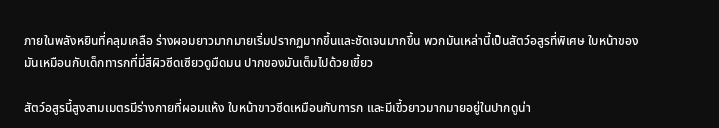ภายในพลังหยินที่คลุมเคลือ ร่างผอมยาวมากมายเริ่มปรากฏมากขึ้นและชัดเจนมากขึ้น พวกมันเหล่านี้เป็นสัตว์อสูรที่พิเศษ ใบหน้าของมันเหมือนกับเด็กทารกที่มี่สีผิวซีดเซียวดูมืดมน ปากของมันเต็มไปด้วยเขี้ยว

สัตว์อสูรนี้สูงสามเมตรมีร่างกายที่ผอมแห้ง ใบหน้าขาวซีดเหมือนกับทารก และมีเขี้วยาวมากมายอยู่ในปากดูน่า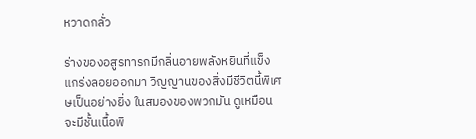หวาดกลั่ว

ร่างของอสูรทารกมีกลิ่นอายพลังหยินที่แข็งแกร่งลอยออกมา วิญญานของสิ่งมีชีวิตนี้พิเศษเป็นอย่างยิ่ง ในสมองของพวกมัน ดูเหมือนจะมีชั้นเนื้อพิ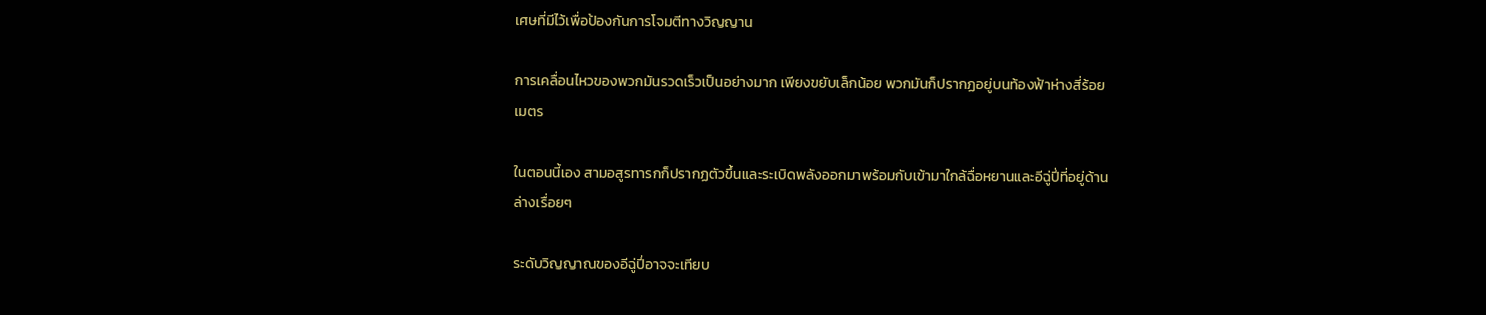เศษที่มีไว้เพื่อป้องกันการโจมตีทางวิญญาน

การเคลื่อนไหวของพวกมันรวดเร็วเป็นอย่างมาก เพียงขยับเล็กน้อย พวกมันก็ปรากฏอยู่บนท้องฟ้าห่างสี่ร้อยเมตร

ในตอนนี้เอง สามอสูรทารกก็ปรากฏตัวขึ้นและระเบิดพลังออกมาพร้อมกับเข้ามาใกล้ฉื่อหยานและอีฉู่ปี่ที่อยู่ด้านล่างเรื่อยๆ

ระดับวิญญาณของอีฉู่ปี่อาจจะเทียบ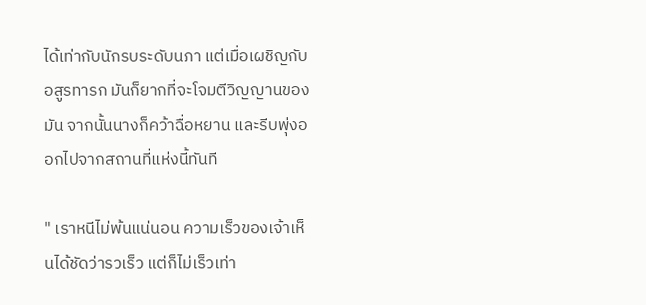ได้เท่ากับนักรบระดับนภา แต่เมื่อเผชิญกับอสูรทารก มันก็ยากที่จะโจมตีวิญญานของมัน จากนั้นนางก็คว้าฉื่อหยาน และรีบพุ่งออกไปจากสถานที่แห่งนี้ทันที

" เราหนีไม่พ้นแน่นอน ความเร็วของเจ้าเห็นได้ชัดว่ารวเร็ว แต่ก็ไม่เร็วเท่า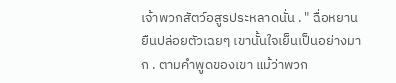เจ้าพวกสัตว์อสูรประหลาดนั่น . " ฉื่อหยานยืนปล่อยตัวเฉยๆ เขานั้นใจเย็นเป็นอย่างมาก . ตามคำพูดของเขา แม้ว่าพวก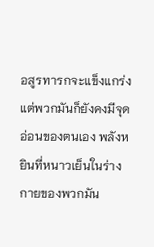อสูรทารกจะแข็งแกร่ง แต่พวกมันก็ยังคงมีจุดอ่อนของตนเอง พลังหยินที่หนาวเย็นในร่างกายของพวกมัน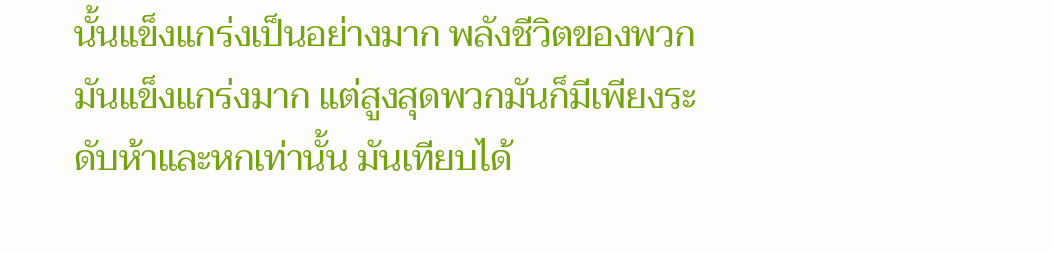นั้นแข็งแกร่งเป็นอย่างมาก พลังชีวิตของพวกมันแข็งแกร่งมาก แต่สูงสุดพวกมันก็มีเพียงระดับห้าและหกเท่านั้น มันเทียบได้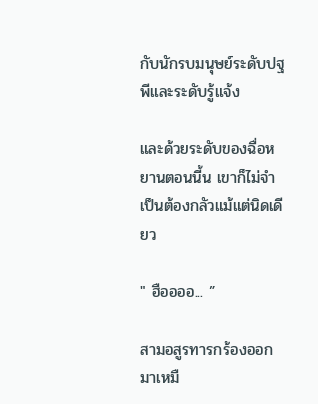กับนักรบมนุษย์ระดับปฐพีและระดับรู้แจ้ง

และด้วยระดับของฉื่อหยานตอนนี้น เขาก็ไม่จำเป็นต้องกลัวแม้แต่นิดเดียว

" ฮืออออ... ”

สามอสูรทารกร้องออกมาเหมื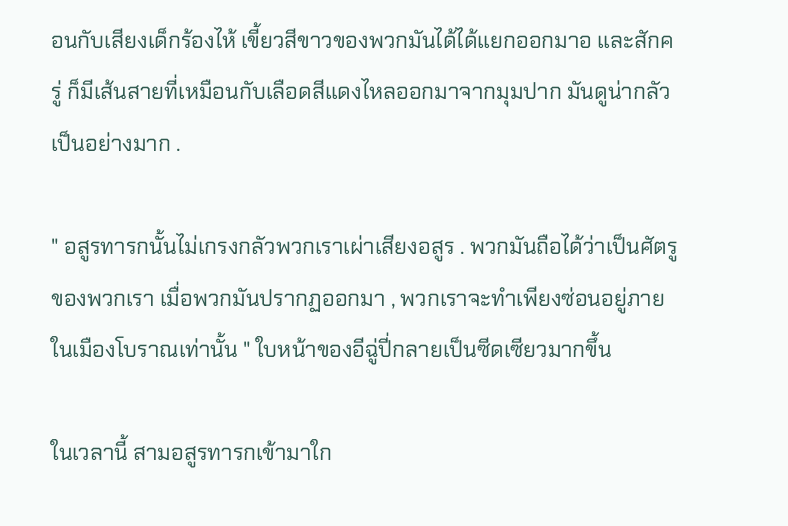อนกับเสียงเด็กร้องไห้ เขี้ยวสีขาวของพวกมันได้ได้แยกออกมาอ และสักครู่ ก็มีเส้นสายที่เหมือนกับเลือดสีแดงไหลออกมาจากมุมปาก มันดูน่ากลัวเป็นอย่างมาก .

" อสูรทารกนั้นไม่เกรงกลัวพวกเราเผ่าเสียงอสูร . พวกมันถือได้ว่าเป็นศัตรูของพวกเรา เมื่อพวกมันปรากฏออกมา , พวกเราจะทำเพียงซ่อนอยู่ภายในเมืองโบราณเท่านั้น " ใบหน้าของอีฉู่ปี่กลายเป็นซีดเซียวมากขึ้น

ในเวลานี้ สามอสูรทารกเข้ามาใก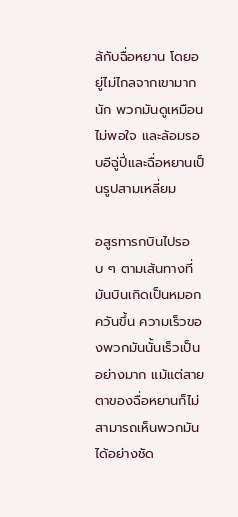ล้กับฉื่อหยาน โดยอยู่ไม่ไกลจากเขามากนัก พวกมันดูเหมือนไม่พอใจ และล้อมรอบอีฉู่ปี่และฉื่อหยานเป็นรูปสามเหลี่ยม

อสูรทารกบินไปรอบ ๆ ตามเส้นทางที่มันบินเกิดเป็นหมอกควันขึ้น ความเร็วของพวกมันนั้นเร็วเป็นอย่างมาก แม้แต่สายตาของฉื่อหยานก็ไม่สามารถเห็นพวกมันได้อย่างชัด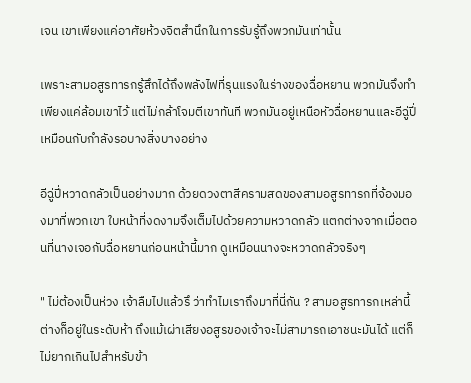เจน เขาเพียงแค่อาศัยห้วงจิตสำนึกในการรับรู้ถึงพวกมันเท่านั้น

เพราะสามอสูรทารกรู้สึกได้ถึงพลังไฟที่รุนแรงในร่างของฉื่อหยาน พวกมันจึงทำเพียงแค่ล้อมเขาไว้ แต่ไม่กล้าโจมตีเขาทันที พวกมันอยู่เหนือหัวฉื่อหยานและอีฉู่ปี่เหมือนกับกำลังรอบางสิ่งบางอย่าง

อีฉู่ปี่หวาดกลัวเป็นอย่างมาก ด้วยดวงตาสีครามสดของสามอสูรทารกที่จ้องมองมาที่พวกเขา ใบหน้าที่งดงามจึงเต็มไปด้วยความหวาดกลัว แตกต่างจากเมื่อตอนที่นางเจอกับฉื่อหยานก่อนหน้านี้มาก ดูเหมือนนางจะหวาดกลัวจริงๆ

" ไม่ต้องเป็นห่วง เจ้าลืมไปแล้วรึ ว่าทำไมเราถึงมาที่นี่กัน ? สามอสูรทารกเหล่านี้ต่างก็อยู่ในระดับห้า ถึงแม้เผ่าเสียงอสูรของเจ้าจะไม่สามารถเอาชนะมันได้ แต่ก็ไม่ยากเกินไปสำหรับข้า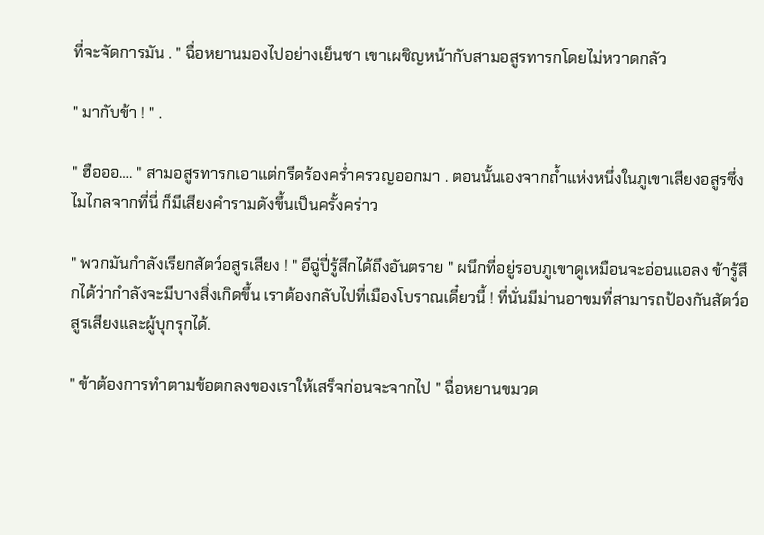ที่จะจัดการมัน . " ฉื่อหยานมองไปอย่างเย็นชา เขาเผชิญหน้ากับสามอสูรทารกโดยไม่หวาดกลัว

" มากับข้า ! " .

" ฮือออ…. " สามอสูรทารกเอาแต่กรีดร้องคร่ำครวญออกมา . ตอนนั้นเองจากถ้ำแห่งหนึ่งในภูเขาเสียงอสูรซึ่งไมไกลจากที่นี่ ก็มีเสียงคำรามดังขึ้นเป็นครั้งคร่าว

" พวกมันกำลังเรียกสัตว์อสูรเสียง ! " อีฉู่ปี่รู้สึกได้ถึงอันตราย " ผนึกที่อยู่รอบภูเขาดูเหมือนจะอ่อนแอลง ข้ารู้สึกได้ว่ากำลังจะมีบางสิ่งเกิดขึ้น เราต้องกลับไปที่เมืองโบราณเดี๋ยวนี้ ! ที่นั่นมีม่านอาขมที่สามารถป้องกันสัตว์อสูรเสียงและผู้บุกรุกได้.

" ข้าต้องการทำตามข้อตกลงของเราให้เสร็จก่อนจะจากไป " ฉื่อหยานขมวด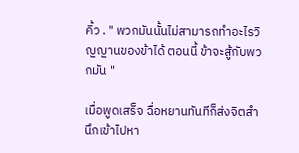คิ้ว . " พวกมันนั้นไม่สามารถทำอะไรวิญญานของข้าได้ ตอนนี้ ข้าจะสู้กับพวกมัน "

เมื่อพูดเสร็จ ฉื่อหยานทันทีก็ส่งจิตสำนึกเข้าไปหา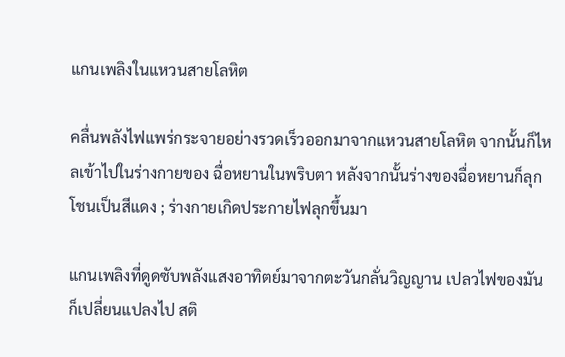แกนเพลิงในแหวนสายโลหิต

คลื่นพลังไฟแพร่กระจายอย่างรวดเร็วออกมาจากแหวนสายโลหิต จากนั้นก็ไหลเข้าไปในร่างกายของ ฉื่อหยานในพริบตา หลังจากนั้นร่างของฉื่อหยานก็ลุกโชนเป็นสีแดง ; ร่างกายเกิดประกายไฟลุกขึ้นมา

แกนเพลิงที่ดูดซับพลังแสงอาทิตย์มาจากตะวันกลั่นวิญญาน เปลวไฟของมันก็เปลี่ยนแปลงไป สติ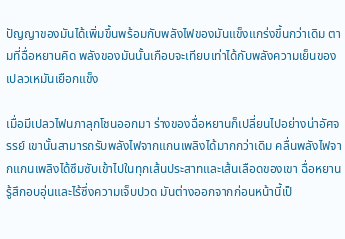ปัญญาของมันได้เพิ่มขึ้นพร้อมกับพลังไฟของมันแข็งแกร่งขึ้นกว่าเดิม ตามที่ฉื่อหยานคิด พลังของมันนั้นเกือบจะเทียบเท่าได้กับพลังความเย็นของเปลวเหมันเยือกแข็ง

เมื่อมีเปลวไฟนภาลุกโชนออกมา ร่างของฉื่อหยานก็เปลี่ยนไปอย่างน่าอัศจรรย์ เขานั้นสามารถรับพลังไฟจากแกนเพลิงได้มากกว่าเดิม คลื่นพลังไฟจากแกนเพลิงได้ซึมซับเข้าไปในทุกเส้นประสาทและเส้นเลือดของเขา ฉื่อหยานรู้สึกอบอุ่นและไร้ซึ่งความเจ็บปวด มันต่างออกจากก่อนหน้านี้เป็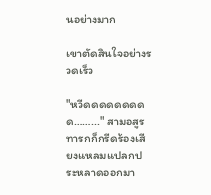นอย่างมาก

เขาตัดสินใจอย่างรวดเร็ว

"หวีดดดดดดดดด……..." สามอสูรทารกก็กรีดร้องเสียงแหลมแปลกประหลาดออกมา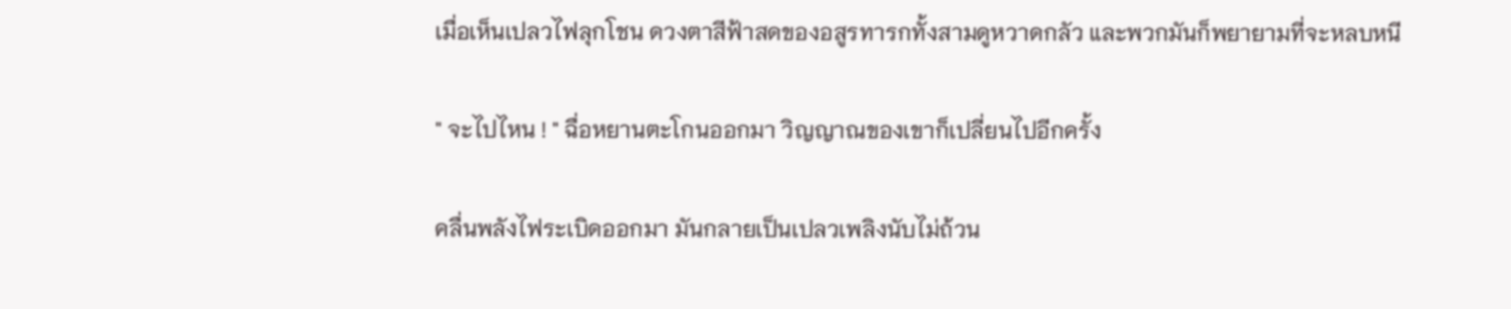เมื่อเห็นเปลวไฟลุกโชน ดวงตาสีฟ้าสดของอสูรทารกทั้งสามดูหวาดกลัว และพวกมันก็พยายามที่จะหลบหนี

" จะไปไหน ! " ฉื่อหยานตะโกนออกมา วิญญาณของเขาก็เปลี่ยนไปอีกครั้ง

คลื่นพลังไฟระเบิดออกมา มันกลายเป็นเปลวเพลิงนับไม่ถ้วน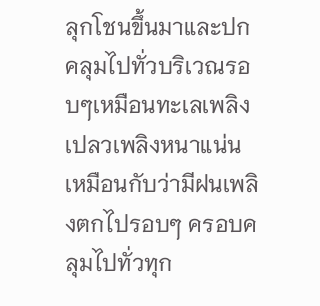ลุกโชนขึ้นมาและปกคลุมไปทั่วบริเวณรอบๆเหมือนทะเลเพลิง เปลวเพลิงหนาแน่นเหมือนกับว่ามีฝนเพลิงตกไปรอบๆ ครอบคลุมไปทั่วทุก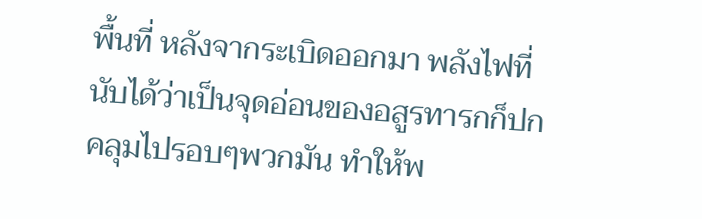พื้นที่ หลังจากระเบิดออกมา พลังไฟที่นับได้ว่าเป็นจุดอ่อนของอสูรทารกก็ปกคลุมไปรอบๆพวกมัน ทำให้พ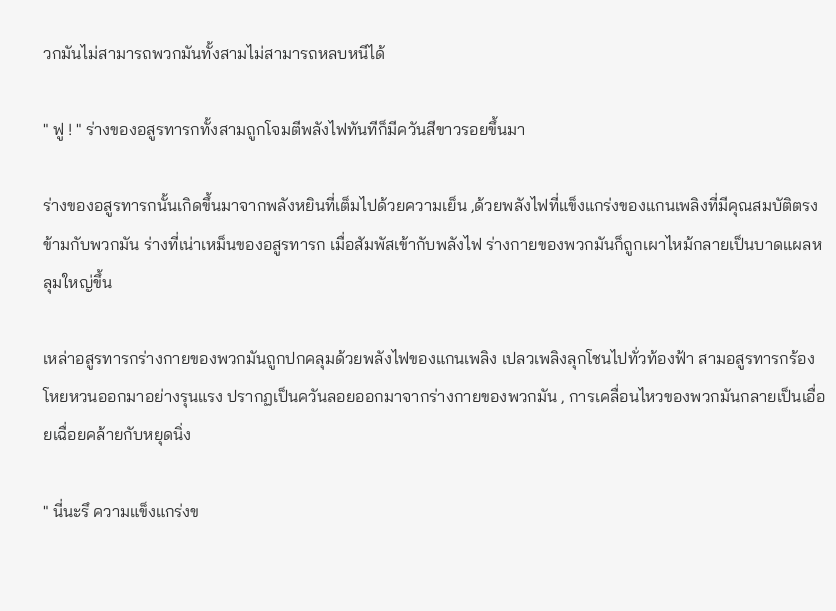วกมันไม่สามารถพวกมันทั้งสามไม่สามารถหลบหนีได้

" ฟู ! " ร่างของอสูรทารกทั้งสามถูกโจมตีพลังไฟทันทีก็มีควันสีขาวรอยขึ้นมา

ร่างของอสูรทารกนั้นเกิดขึ้นมาจากพลังหยินที่เต็มไปด้วยความเย็น ,ด้วยพลังไฟที่แข็งแกร่งของแกนเพลิงที่มีคุณสมบัติตรงข้ามกับพวกมัน ร่างที่เน่าเหม็นของอสูรทารก เมื่อสัมพัสเข้ากับพลังไฟ ร่างกายของพวกมันก็ถูกเผาไหม้กลายเป็นบาดแผลหลุมใหญ่ขึ้น

เหล่าอสูรทารกร่างกายของพวกมันถูกปกคลุมด้วยพลังไฟของแกนเพลิง เปลวเพลิงลุกโชนไปทั่วท้องฟ้า สามอสูรทารกร้องโหยหวนออกมาอย่างรุนแรง ปรากฏเป็นควันลอยออกมาจากร่างกายของพวกมัน , การเคลื่อนไหวของพวกมันกลายเป็นเอื่อยเฉื่อยคล้ายกับหยุดนิ่ง

" นี่นะรึ ความแข็งแกร่งข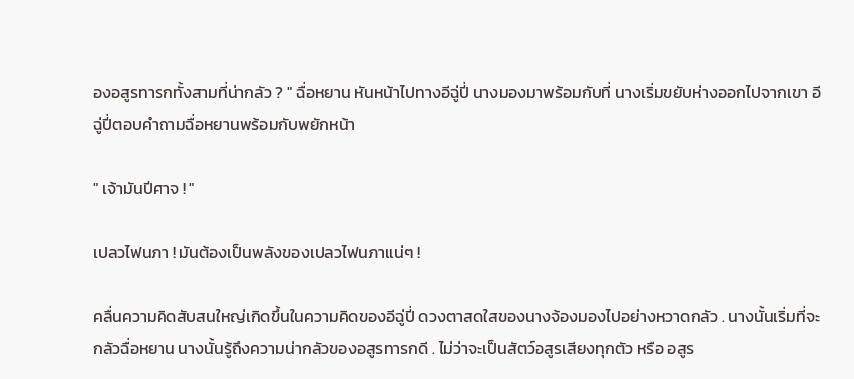องอสูรทารกทั้งสามที่น่ากลัว ? " ฉื่อหยาน หันหน้าไปทางอีฉู่ปี่ นางมองมาพร้อมกับที่ นางเริ่มขยับห่างออกไปจากเขา อีฉู่ปี่ตอบคำถามฉื่อหยานพร้อมกับพยักหน้า

" เจ้ามันปีศาจ ! "

เปลวไฟนภา ! มันต้องเป็นพลังของเปลวไฟนภาแน่ๆ !

คลื่นความคิดสับสนใหญ่เกิดขึ้นในความคิดของอีฉู่ปี่ ดวงตาสดใสของนางจ้องมองไปอย่างหวาดกลัว . นางนั้นเริ่มที่จะกลัวฉื่อหยาน นางนั้นรู้ถึงความน่ากลัวของอสูรทารกดี . ไม่ว่าจะเป็นสัตว์อสูรเสียงทุกตัว หรือ อสูร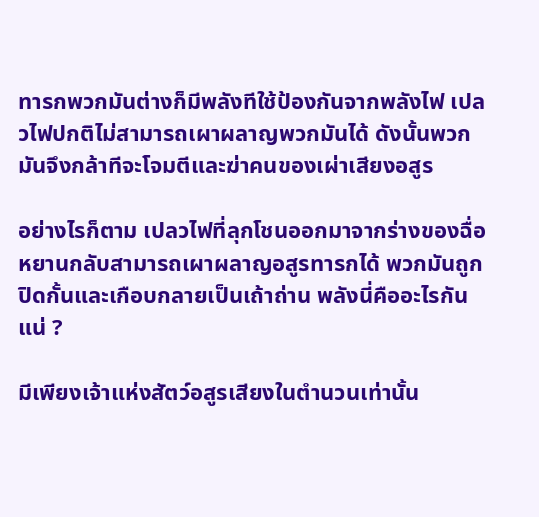ทารกพวกมันต่างก็มีพลังทีใช้ป้องกันจากพลังไฟ เปลวไฟปกติไม่สามารถเผาผลาญพวกมันได้ ดังนั้นพวกมันจึงกล้าทีจะโจมตีและฆ่าคนของเผ่าเสียงอสูร

อย่างไรก็ตาม เปลวไฟที่ลุกโชนออกมาจากร่างของฉื่อหยานกลับสามารถเผาผลาญอสูรทารกได้ พวกมันถูกปิดกั้นและเกือบกลายเป็นเถ้าถ่าน พลังนี่คืออะไรกันแน่ ?

มีเพียงเจ้าแห่งสัตว์อสูรเสียงในตำนวนเท่านั้น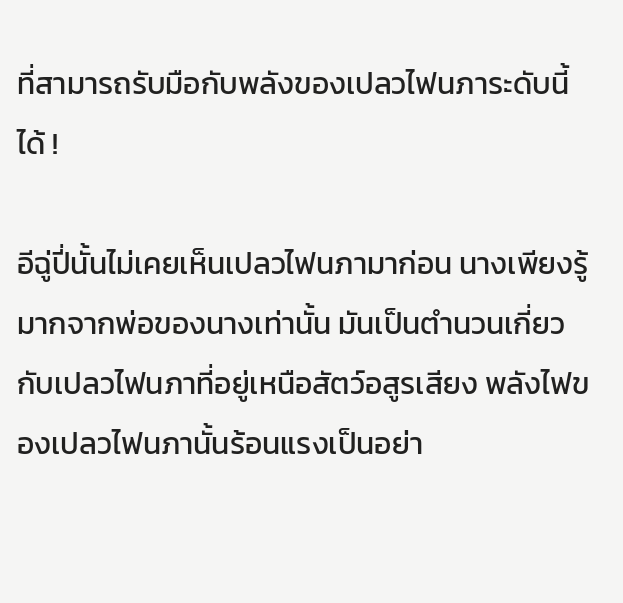ที่สามารถรับมือกับพลังของเปลวไฟนภาระดับนี้ได้ !

อีฉู่ปี่นั้นไม่เคยเห็นเปลวไฟนภามาก่อน นางเพียงรู้มากจากพ่อของนางเท่านั้น มันเป็นตำนวนเกี่ยวกับเปลวไฟนภาที่อยู่เหนือสัตว์อสูรเสียง พลังไฟของเปลวไฟนภานั้นร้อนแรงเป็นอย่า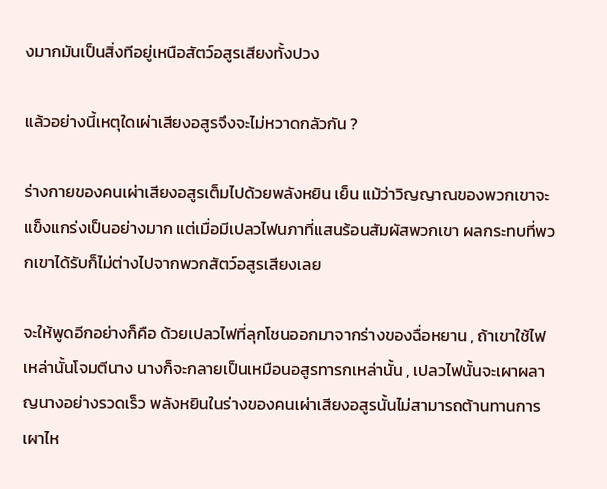งมากมันเป็นสิ่งทีอยู่เหนือสัตว์อสูรเสียงทั้งปวง

แล้วอย่างนี้เหตุใดเผ่าเสียงอสูรจึงจะไม่หวาดกลัวกัน ?

ร่างกายของคนเผ่าเสียงอสูรเต็มไปด้วยพลังหยิน เย็น แม้ว่าวิญญาณของพวกเขาจะแข็งแกร่งเป็นอย่างมาก แต่เมื่อมีเปลวไฟนภาที่แสนร้อนสัมผัสพวกเขา ผลกระทบที่พวกเขาได้รับก็ไม่ต่างไปจากพวกสัตว์อสูรเสียงเลย

จะให้พูดอีกอย่างก็คือ ด้วยเปลวไฟที่ลุกโชนออกมาจากร่างของฉื่อหยาน , ถ้าเขาใช้ไฟเหล่านั้นโจมตีนาง นางก็จะกลายเป็นเหมือนอสูรทารกเหล่านั้น , เปลวไฟนั้นจะเผาผลาญนางอย่างรวดเร็ว พลังหยินในร่างของคนเผ่าเสียงอสูรนั้นไม่สามารถต้านทานการเผาไห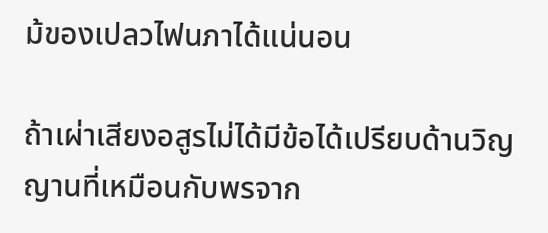ม้ของเปลวไฟนภาได้แน่นอน

ถ้าเผ่าเสียงอสูรไม่ได้มีข้อได้เปรียบด้านวิญญานที่เหมือนกับพรจาก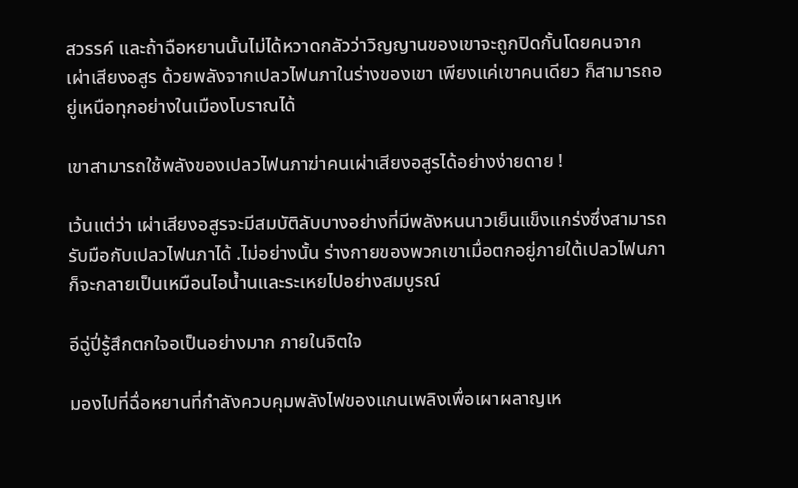สวรรค์ และถ้าฉือหยานนั้นไม่ได้หวาดกลัวว่าวิญญานของเขาจะถูกปิดกั้นโดยคนจากเผ่าเสียงอสูร ด้วยพลังจากเปลวไฟนภาในร่างของเขา เพียงแค่เขาคนเดียว ก็สามารถอยู่เหนือทุกอย่างในเมืองโบราณได้

เขาสามารถใช้พลังของเปลวไฟนภาฆ่าคนเผ่าเสียงอสูรได้อย่างง่ายดาย !

เว้นแต่ว่า เผ่าเสียงอสูรจะมีสมบัติลับบางอย่างที่มีพลังหนนาวเย็นแข็งแกร่งซึ่งสามารถรับมือกับเปลวไฟนภาได้ .ไม่อย่างนั้น ร่างกายของพวกเขาเมื่อตกอยู่ภายใต้เปลวไฟนภา ก็จะกลายเป็นเหมือนไอน้ำนและระเหยไปอย่างสมบูรณ์

อีฉู่ปี่รู้สึกตกใจอเป็นอย่างมาก ภายในจิตใจ

มองไปที่ฉื่อหยานที่กำลังควบคุมพลังไฟของแกนเพลิงเพื่อเผาผลาญเห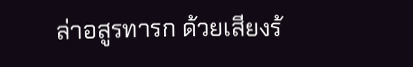ล่าอสูรทารก ด้วยเสียงร้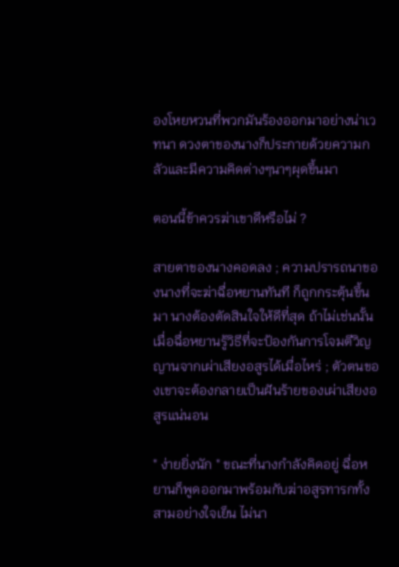องโหยหวนที่พวกมันร้องออกมาอย่างน่าเวทนา ดวงตาของนางก็ประกายด้วยความกลัวและมีความคิดต่างๆนาๆผุดขึ้นมา

ตอนนี้ข้าควรฆ่าเขาดีหรือไม่ ?

สายตาของนางคอดลง ; ความปรารถนาของนางที่จะฆ่าฉื่อหยานทันที ก็ถูกกระตุ้นขึ้นมา นางต้องตัดสินใจให้ดีที่สุด ถ้าไม่เช่นนั้น เมื่อฉื่อหยานรู้วิธีที่จะป้องกันการโจมตีวิญญานจากเผ่าเสียงอสูรได้เมื่อไหร่ ; ตัวตนของเขาจะต้องกลายเป็นฝันร้ายของเผ่าเสียงอสูรแน่นอน

" ง่ายยิ่งนัก " ขณะที่นางกำลังคิดอยู่ ฉื่อหยานก็พูดออกมาพร้อมกับฆ่าอสูรทารกทั้งสามอย่างใจเย็น ไม่นา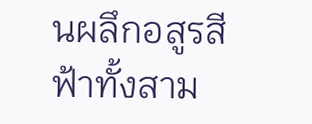นผลึกอสูรสีฟ้าทั้งสาม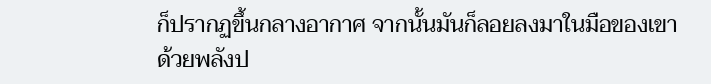ก็ปรากฏขึ้นกลางอากาศ จากนั้นมันก็ลอยลงมาในมือของเขาด้วยพลังป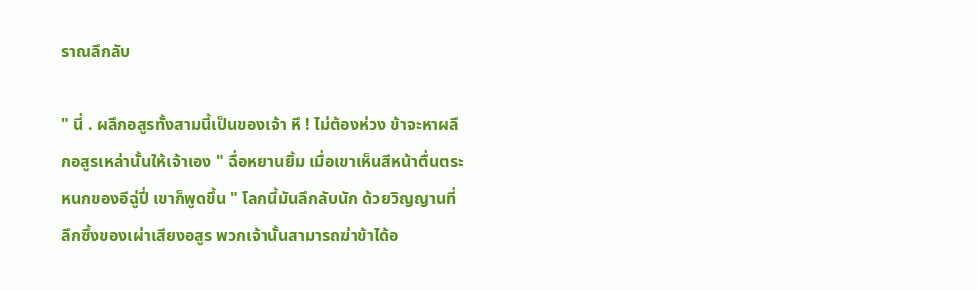ราณลึกลับ

" นี่ . ผลึกอสูรทั้งสามนี้เป็นของเจ้า หึ ! ไม่ต้องห่วง ข้าจะหาผลึกอสูรเหล่านั้นให้เจ้าเอง " ฉื่อหยานยิ้ม เมื่อเขาเห็นสีหน้าตื่นตระหนกของอีฉู่ปี่ เขาก็พูดขึ้น " โลกนี้มันลึกลับนัก ด้วยวิญญานที่ลึกซึ้งของเผ่าเสียงอสูร พวกเจ้านั้นสามารถฆ่าข้าได้อ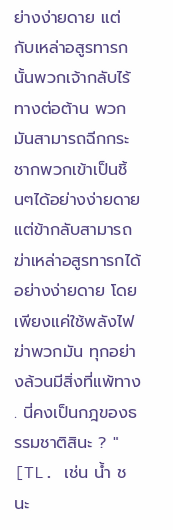ย่างง่ายดาย แต่กับเหล่าอสูรทารกนั้นพวกเจ้ากลับไร้ทางต่อต้าน พวกมันสามารถฉีกกระชากพวกเข้าเป็นชิ้นๆได้อย่างง่ายดาย แต่ข้ากลับสามารถฆ่าเหล่าอสูรทารกได้อย่างง่ายดาย โดยเพียงแค่ใช้พลังไฟฆ่าพวกมัน ทุกอย่างล้วนมีสิ่งที่แพ้ทาง . นี่คงเป็นกฎของธรรมชาติสินะ ? " [TL. เช่น น้ำ ชนะ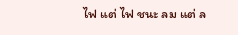ไฟ แต่ ไฟ ชนะ ลม แต่ ล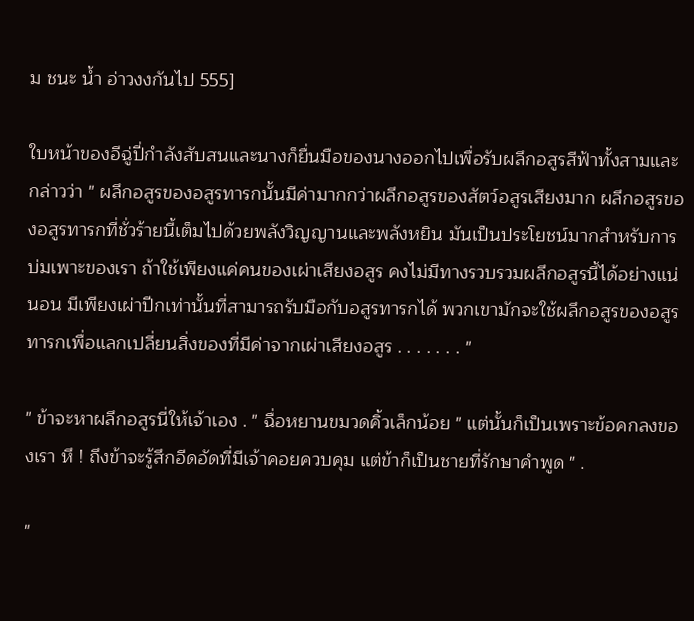ม ชนะ น้ำ อ่าวงงกันไป 555]

ใบหน้าของอีฉู่ปี่กำลังสับสนและนางก็ยื่นมือของนางออกไปเพื่อรับผลึกอสูรสีฟ้าทั้งสามและกล่าวว่า " ผลึกอสูรของอสูรทารกนั้นมีค่ามากกว่าผลึกอสูรของสัตว์อสูรเสียงมาก ผลึกอสูรของอสูรทารกที่ชั่วร้ายนี้เต็มไปด้วยพลังวิญญานและพลังหยิน มันเป็นประโยชน์มากสำหรับการบ่มเพาะของเรา ถ้าใช้เพียงแค่คนของเผ่าเสียงอสูร คงไม่มีทางรวบรวมผลึกอสูรนี้ได้อย่างแน่นอน มีเพียงเผ่าปีกเท่านั้นที่สามารถรับมือกับอสูรทารกได้ พวกเขามักจะใช้ผลึกอสูรของอสูรทารกเพื่อแลกเปลี่ยนสิ่งของที่มีค่าจากเผ่าเสียงอสูร . . . . . . . "

" ข้าจะหาผลึกอสูรนี่ให้เจ้าเอง . " ฉื่อหยานขมวดคิ้วเล็กน้อย " แต่นั้นก็เป็นเพราะข้อคกลงของเรา หึ ! ถึงข้าจะรู้สึกอีดอัดที่มีเจ้าคอยควบคุม แต่ข้าก็เป็นชายที่รักษาคำพูด " .

"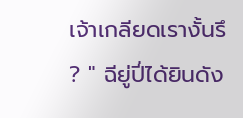เจ้าเกลียดเรางั้นรึ ? " ฉียู่ปี่ได้ยินดัง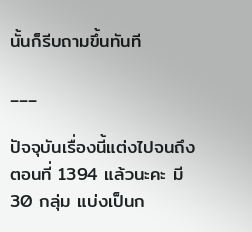นั้นก็รีบถามขึ้นทันที

___

ปัจจุบันเรื่องนี้แต่งไปจนถึงตอนที่ 1394 แล้วนะคะ มี 30 กลุ่ม แบ่งเป็นก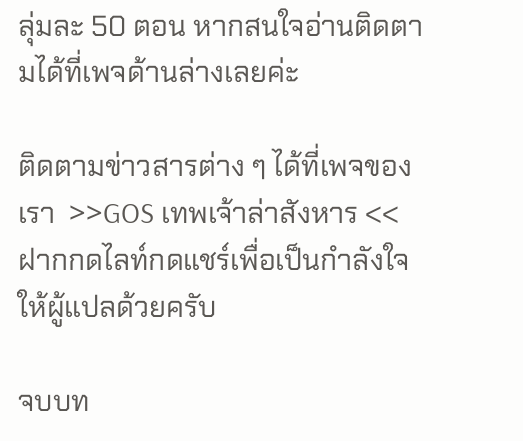ลุ่มละ 50 ตอน หากสนใจอ่านติดตามได้ที่เพจด้านล่างเลยค่ะ

ติดตามข่าวสารต่าง ๆ ได้ที่เพจของเรา  >>GOS เทพเจ้าล่าสังหาร << ฝากกดไลท์กดแชร์เพื่อเป็นกำลังใจให้ผู้แปลด้วยครับ

จบบท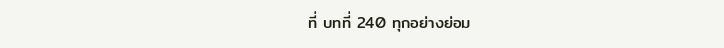ที่ บทที่ 240 ทุกอย่างย่อม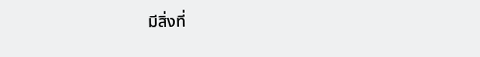มีสิ่งที่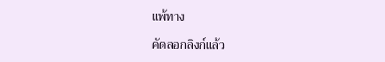แพ้ทาง

คัดลอกลิงก์แล้ว